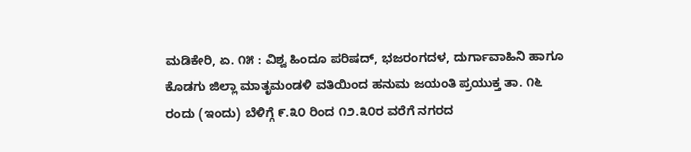ಮಡಿಕೇರಿ, ಏ. ೧೫ : ವಿಶ್ವ ಹಿಂದೂ ಪರಿಷದ್, ಭಜರಂಗದಳ, ದುರ್ಗಾವಾಹಿನಿ ಹಾಗೂ ಕೊಡಗು ಜಿಲ್ಲಾ ಮಾತೃಮಂಡಳಿ ವತಿಯಿಂದ ಹನುಮ ಜಯಂತಿ ಪ್ರಯುಕ್ತ ತಾ. ೧೬ ರಂದು (ಇಂದು) ಬೆಳಿಗ್ಗೆ ೯.೩೦ ರಿಂದ ೧೨.೩೦ರ ವರೆಗೆ ನಗರದ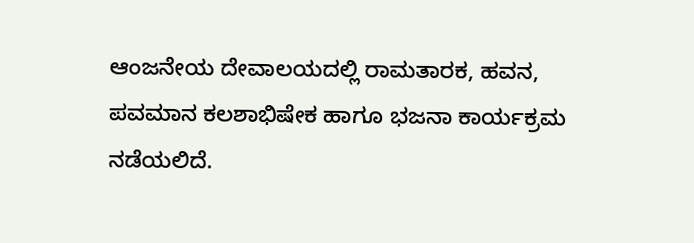ಆಂಜನೇಯ ದೇವಾಲಯದಲ್ಲಿ ರಾಮತಾರಕ, ಹವನ, ಪವಮಾನ ಕಲಶಾಭಿಷೇಕ ಹಾಗೂ ಭಜನಾ ಕಾರ್ಯಕ್ರಮ ನಡೆಯಲಿದೆ.